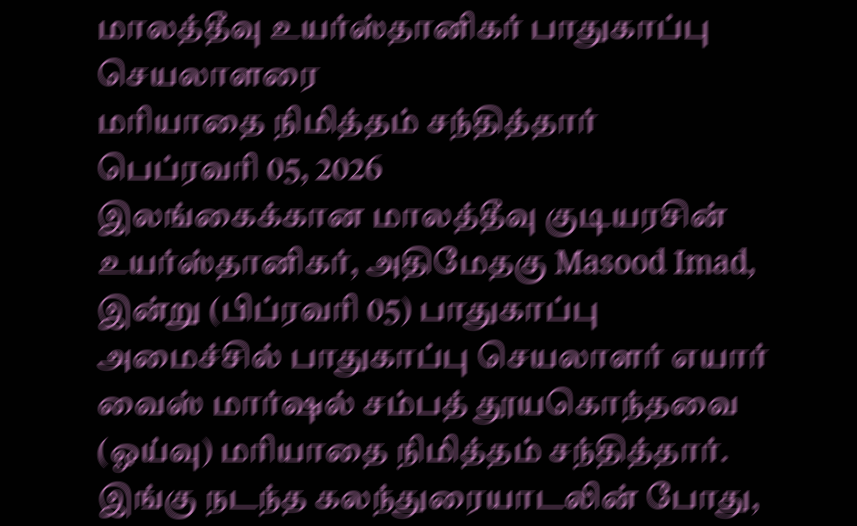மாலத்தீவு உயர்ஸ்தானிகர் பாதுகாப்பு செயலாளரை
மரியாதை நிமித்தம் சந்தித்தார்
பெப்ரவரி 05, 2026
இலங்கைக்கான மாலத்தீவு குடியரசின் உயர்ஸ்தானிகர், அதிமேதகு Masood Imad, இன்று (பிப்ரவரி 05) பாதுகாப்பு அமைச்சில் பாதுகாப்பு செயலாளர் எயார் வைஸ் மார்ஷல் சம்பத் தூயகொந்தவை (ஓய்வு) மரியாதை நிமித்தம் சந்தித்தார்.
இங்கு நடந்த கலந்துரையாடலின் போது,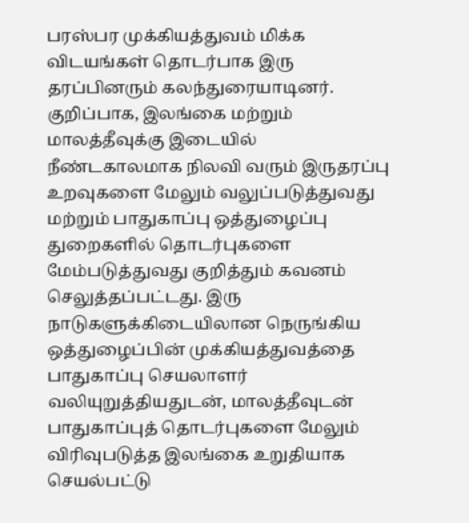பரஸ்பர முக்கியத்துவம் மிக்க விடயங்கள் தொடர்பாக இரு தரப்பினரும் கலந்துரையாடினர். குறிப்பாக, இலங்கை மற்றும் மாலத்தீவுக்கு இடையில் நீண்டகாலமாக நிலவி வரும் இருதரப்பு உறவுகளை மேலும் வலுப்படுத்துவது மற்றும் பாதுகாப்பு ஒத்துழைப்பு துறைகளில் தொடர்புகளை மேம்படுத்துவது குறித்தும் கவனம் செலுத்தப்பட்டது. இரு நாடுகளுக்கிடையிலான நெருங்கிய ஒத்துழைப்பின் முக்கியத்துவத்தை பாதுகாப்பு செயலாளர் வலியுறுத்தியதுடன், மாலத்தீவுடன் பாதுகாப்புத் தொடர்புகளை மேலும் விரிவுபடுத்த இலங்கை உறுதியாக செயல்பட்டு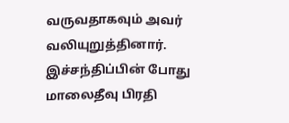வருவதாகவும் அவர் வலியுறுத்தினார்.
இச்சந்திப்பின் போது மாலைதீவு பிரதி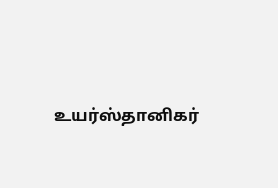உயர்ஸ்தானிகர்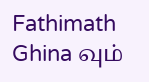Fathimath Ghina வும்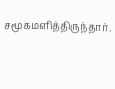சமூகமளித்திருந்தார்.